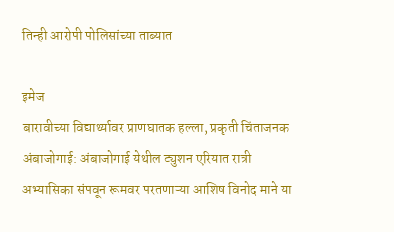तिन्ही आरोपी पोलिसांच्या ताब्यात

इमेज
बारावीच्या विद्यार्थ्यावर प्राणघातक हल्ला, प्रकृती चिंताजनक अंबाजोगाई: अंबाजोगाई येथील ट्युशन एरियात रात्री अभ्यासिका संपवून रूमवर परतणाऱ्या आशिष विनोद माने या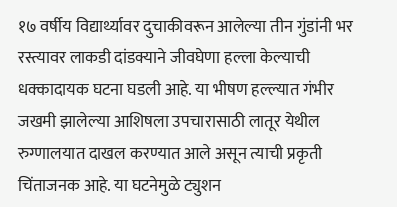१७ वर्षीय विद्यार्थ्यावर दुचाकीवरून आलेल्या तीन गुंडांनी भर रस्त्यावर लाकडी दांडक्याने जीवघेणा हल्ला केल्याची धक्कादायक घटना घडली आहे. या भीषण हल्ल्यात गंभीर जखमी झालेल्या आशिषला उपचारासाठी लातूर येथील रुग्णालयात दाखल करण्यात आले असून त्याची प्रकृती चिंताजनक आहे. या घटनेमुळे ट्युशन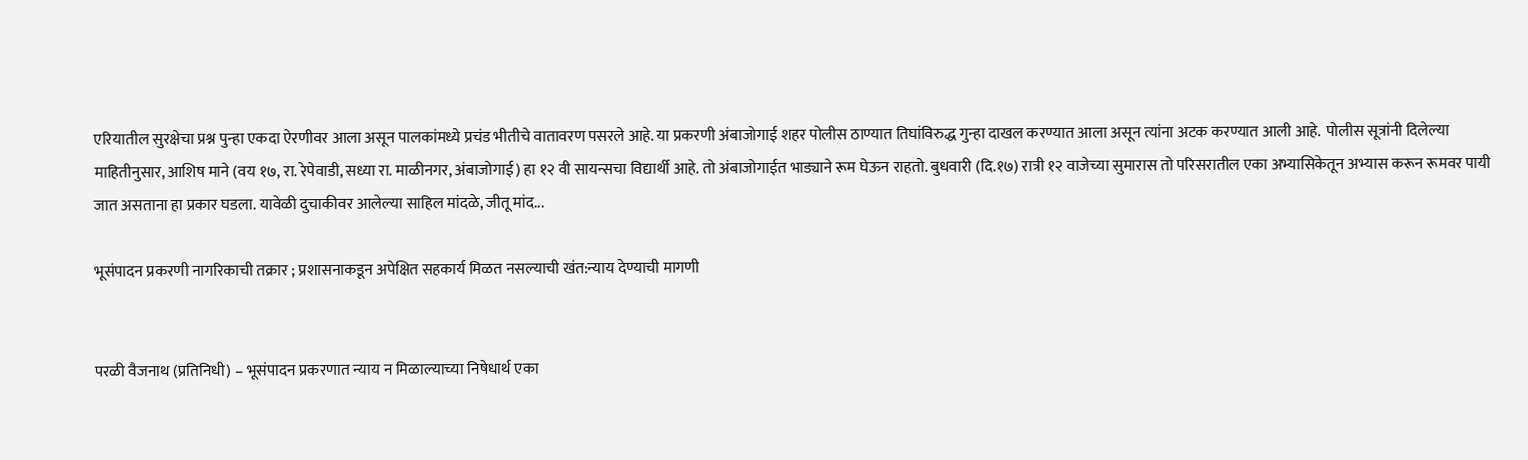एरियातील सुरक्षेचा प्रश्न पुन्हा एकदा ऐरणीवर आला असून पालकांमध्ये प्रचंड भीतीचे वातावरण पसरले आहे. या प्रकरणी अंबाजोगाई शहर पोलीस ठाण्यात तिघांविरुद्ध गुन्हा दाखल करण्यात आला असून त्यांना अटक करण्यात आली आहे.  पोलीस सूत्रांनी दिलेल्या माहितीनुसार, आशिष माने (वय १७, रा. रेपेवाडी, सध्या रा. माळीनगर, अंबाजोगाई) हा १२ वी सायन्सचा विद्यार्थी आहे. तो अंबाजोगाईत भाड्याने रूम घेऊन राहतो. बुधवारी (दि.१७) रात्री १२ वाजेच्या सुमारास तो परिसरातील एका अभ्यासिकेतून अभ्यास करून रूमवर पायी जात असताना हा प्रकार घडला. यावेळी दुचाकीवर आलेल्या साहिल मांदळे, जीतू मांद...

भूसंपादन प्रकरणी नागरिकाची तक्रार ; प्रशासनाकडून अपेक्षित सहकार्य मिळत नसल्याची खंत:न्याय देण्याची मागणी


परळी वैजनाथ (प्रतिनिधी) – भूसंपादन प्रकरणात न्याय न मिळाल्याच्या निषेधार्थ एका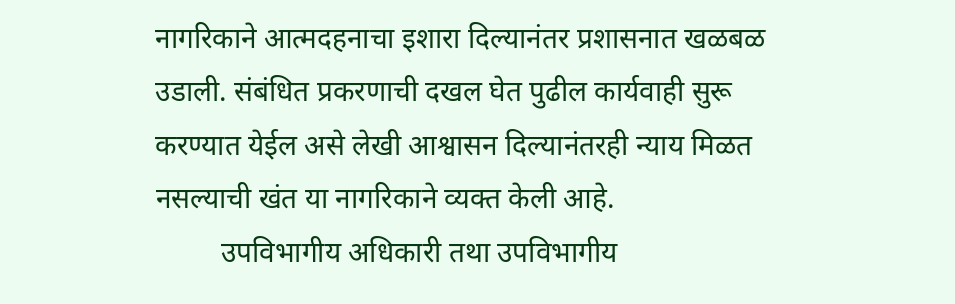नागरिकाने आत्मदहनाचा इशारा दिल्यानंतर प्रशासनात खळबळ उडाली. संबंधित प्रकरणाची दखल घेत पुढील कार्यवाही सुरू करण्यात येईल असे लेखी आश्वासन दिल्यानंतरही न्याय मिळत नसल्याची खंत या नागरिकाने व्यक्त केली आहे.
         उपविभागीय अधिकारी तथा उपविभागीय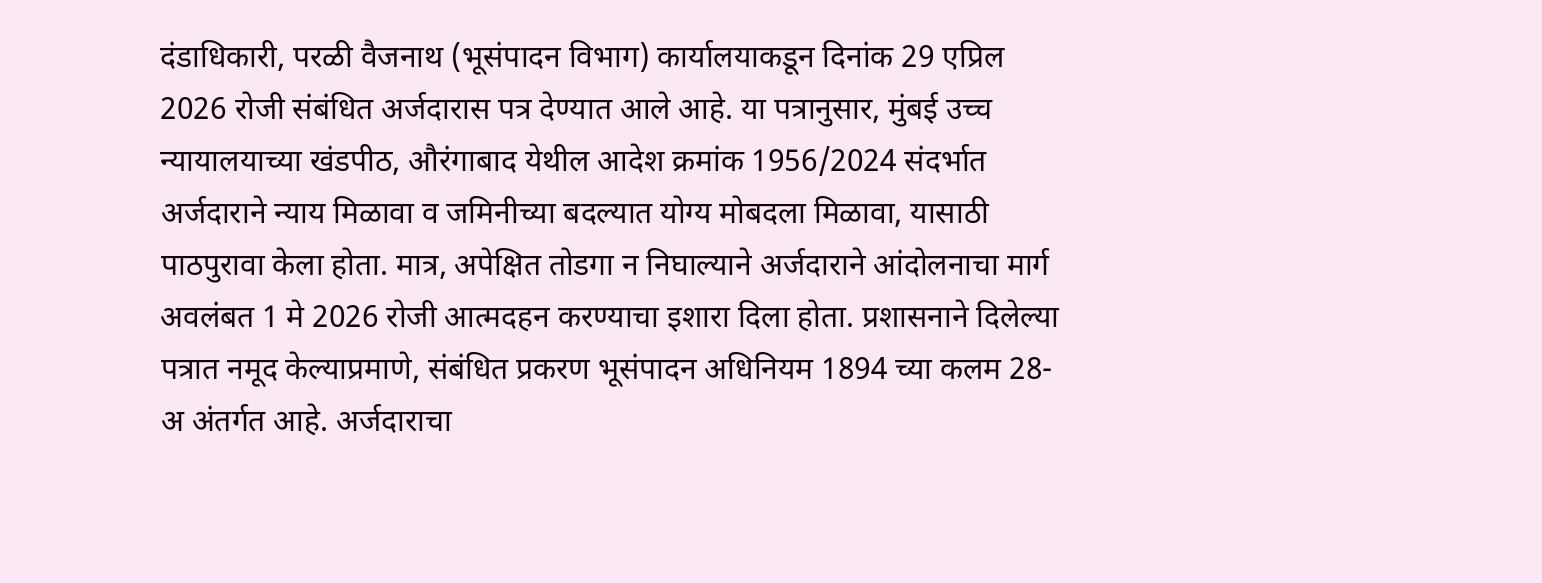दंडाधिकारी, परळी वैजनाथ (भूसंपादन विभाग) कार्यालयाकडून दिनांक 29 एप्रिल 2026 रोजी संबंधित अर्जदारास पत्र देण्यात आले आहे. या पत्रानुसार, मुंबई उच्च न्यायालयाच्या खंडपीठ, औरंगाबाद येथील आदेश क्रमांक 1956/2024 संदर्भात अर्जदाराने न्याय मिळावा व जमिनीच्या बदल्यात योग्य मोबदला मिळावा, यासाठी पाठपुरावा केला होता. मात्र, अपेक्षित तोडगा न निघाल्याने अर्जदाराने आंदोलनाचा मार्ग अवलंबत 1 मे 2026 रोजी आत्मदहन करण्याचा इशारा दिला होता. प्रशासनाने दिलेल्या पत्रात नमूद केल्याप्रमाणे, संबंधित प्रकरण भूसंपादन अधिनियम 1894 च्या कलम 28-अ अंतर्गत आहे. अर्जदाराचा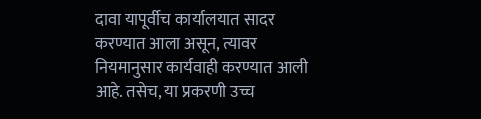दावा यापूर्वीच कार्यालयात सादर करण्यात आला असून, त्यावर नियमानुसार कार्यवाही करण्यात आली आहे. तसेच, या प्रकरणी उच्च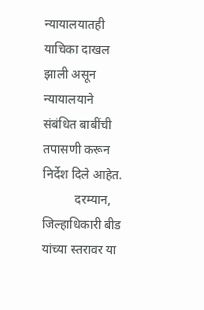न्यायालयातही याचिका दाखल झाली असून न्यायालयाने संबंधित बाबींची तपासणी करून निर्देश दिले आहेत.
          दरम्यान, जिल्हाधिकारी बीड यांच्या स्तरावर या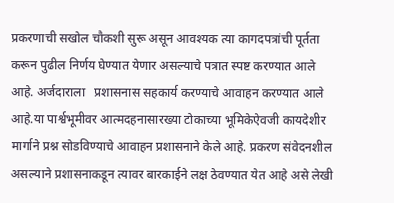प्रकरणाची सखोल चौकशी सुरू असून आवश्यक त्या कागदपत्रांची पूर्तता करून पुढील निर्णय घेण्यात येणार असल्याचे पत्रात स्पष्ट करण्यात आले आहे. अर्जदाराला   प्रशासनास सहकार्य करण्याचे आवाहन करण्यात आले आहे.या पार्श्वभूमीवर आत्मदहनासारख्या टोकाच्या भूमिकेऐवजी कायदेशीर मार्गाने प्रश्न सोडविण्याचे आवाहन प्रशासनाने केले आहे. प्रकरण संवेदनशील असल्याने प्रशासनाकडून त्यावर बारकाईने लक्ष ठेवण्यात येत आहे असे लेखी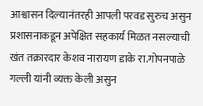आश्वासन दिल्यानंतरही आपली परवड सुरुच असुन प्रशासनाकडून अपेक्षित सहकार्य मिळत नसल्याची खंत तक्रारदार केशव नारायण डाके रा.गोपनपाळे गल्ली यांनी व्यक्त केली असुन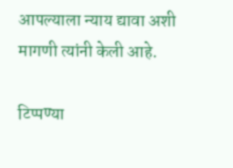आपल्याला न्याय द्यावा अशी मागणी त्यांनी केली आहे.

टिप्पण्या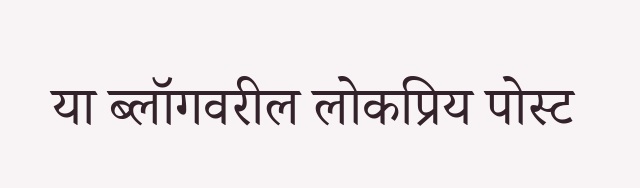या ब्लॉगवरील लोकप्रिय पोस्ट